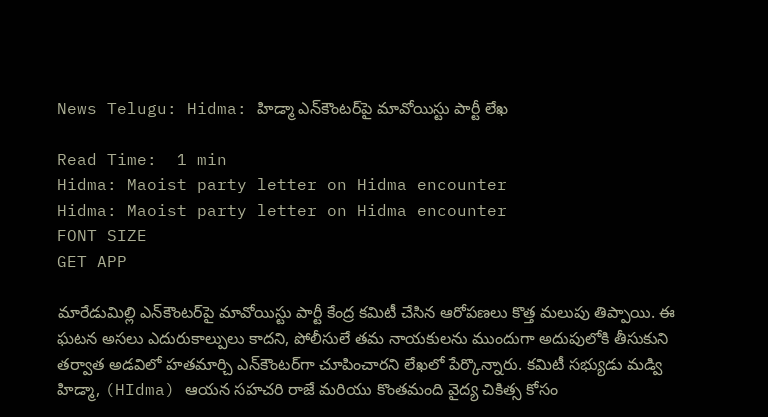News Telugu: Hidma: హిడ్మా ఎన్‌కౌంటర్‌పై మావోయిస్టు పార్టీ లేఖ

Read Time:  1 min
Hidma: Maoist party letter on Hidma encounter
Hidma: Maoist party letter on Hidma encounter
FONT SIZE
GET APP

మారేడుమిల్లి ఎన్‌కౌంటర్‌పై మావోయిస్టు పార్టీ కేంద్ర కమిటీ చేసిన ఆరోపణలు కొత్త మలుపు తిప్పాయి. ఈ ఘటన అసలు ఎదురుకాల్పులు కాదని, పోలీసులే తమ నాయకులను ముందుగా అదుపులోకి తీసుకుని తర్వాత అడవిలో హతమార్చి ఎన్‌కౌంటర్‌గా చూపించారని లేఖలో పేర్కొన్నారు. కమిటీ సభ్యుడు మడ్వి హిడ్మా, (HIdma) ఆయన సహచరి రాజే మరియు కొంతమంది వైద్య చికిత్స కోసం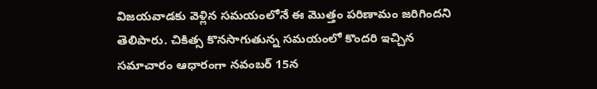విజయవాడకు వెళ్లిన సమయంలోనే ఈ మొత్తం పరిణామం జరిగిందని తెలిపారు. చికిత్స కొనసాగుతున్న సమయంలో కొందరి ఇచ్చిన సమాచారం ఆధారంగా నవంబర్ 15న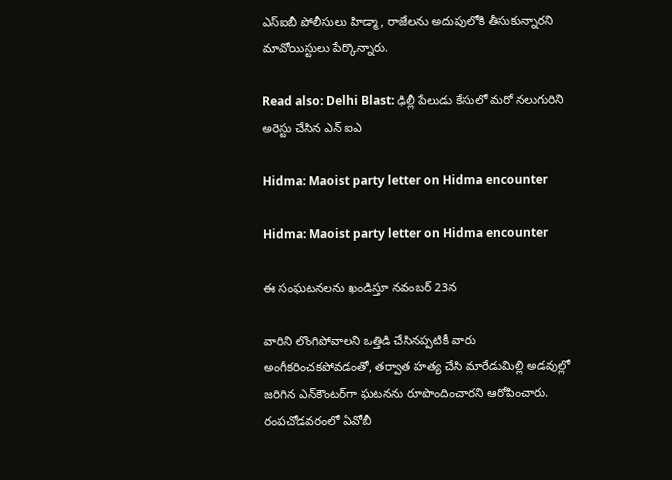ఎస్‌ఐబీ పోలీసులు హిడ్మా, రాజేలను అదుపులోకి తీసుకున్నారని మావోయిస్టులు పేర్కొన్నారు.

Read also: Delhi Blast: ఢిల్లీ పేలుడు కేసులో మరో నలుగురిని అరెస్టు చేసిన ఎన్ ఐఎ

Hidma: Maoist party letter on Hidma encounter

Hidma: Maoist party letter on Hidma encounter

ఈ సంఘటనలను ఖండిస్తూ నవంబర్ 23న

వారిని లొంగిపోవాలని ఒత్తిడి చేసినప్పటికీ వారు అంగీకరించకపోవడంతో, తర్వాత హత్య చేసి మారేడుమిల్లి అడవుల్లో జరిగిన ఎన్‌కౌంటర్‌గా ఘటనను రూపొందించారని ఆరోపించారు. రంపచోడవరంలో ఏవోబీ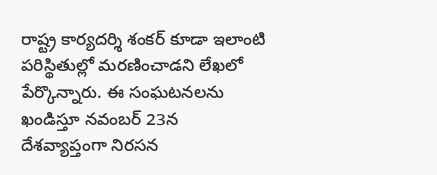రాష్ట్ర కార్యదర్శి శంకర్ కూడా ఇలాంటి పరిస్థితుల్లో మరణించాడని లేఖలో పేర్కొన్నారు. ఈ సంఘటనలను ఖండిస్తూ నవంబర్ 23న దేశవ్యాప్తంగా నిరసన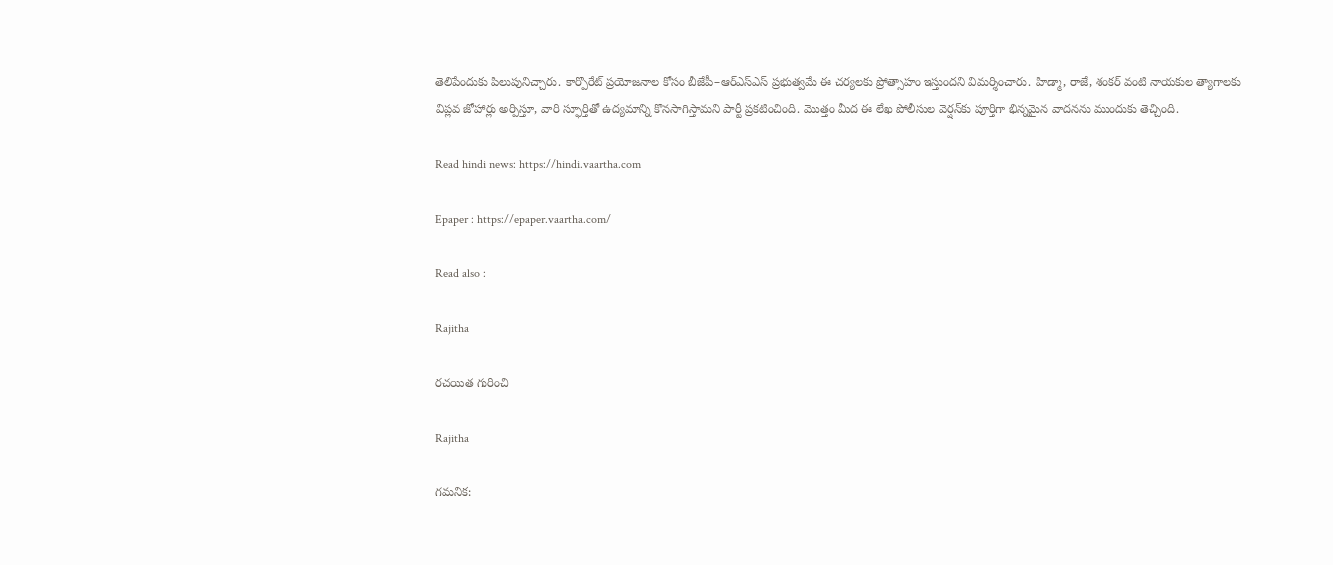తెలిపేందుకు పిలుపునిచ్చారు. కార్పొరేట్ ప్రయోజనాల కోసం బీజేపీ–ఆర్ఎస్ఎస్ ప్రభుత్వమే ఈ చర్యలకు ప్రోత్సాహం ఇస్తుందని విమర్శించారు. హిడ్మా, రాజే, శంకర్ వంటి నాయకుల త్యాగాలకు విప్లవ జోహార్లు అర్పిస్తూ, వారి స్ఫూర్తితో ఉద్యమాన్ని కొనసాగిస్తామని పార్టీ ప్రకటించింది. మొత్తం మీద ఈ లేఖ పోలీసుల వెర్షన్‌కు పూర్తిగా భిన్నమైన వాదనను ముందుకు తెచ్చింది.

Read hindi news: https://hindi.vaartha.com

Epaper : https://epaper.vaartha.com/

Read also :

Rajitha

రచయిత గురించి

Rajitha

గమనిక: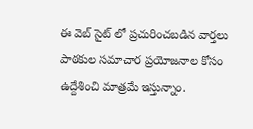ఈ వెబ్ సైట్ లో ప్రచురించబడిన వార్తలు పాఠకుల సమాచార ప్రయోజనాల కోసం ఉద్దేశించి మాత్రమే ఇస్తున్నాం.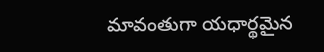మావంతుగా యధార్థమైన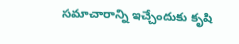సమాచారాన్ని ఇచ్చేందుకు కృషి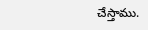చేస్తాము.